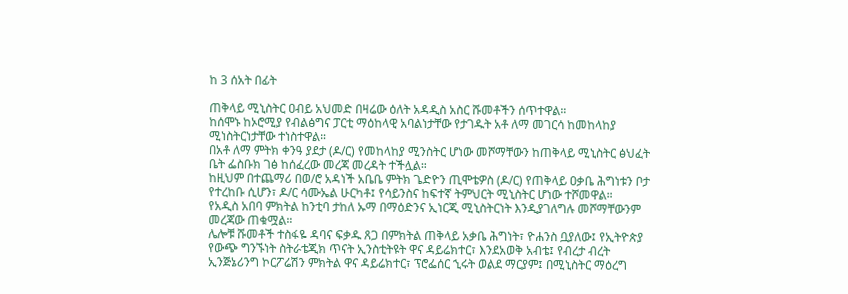ከ 3 ሰአት በፊት

ጠቅላይ ሚኒስትር ዐብይ አህመድ በዛሬው ዕለት አዳዲስ አስር ሹመቶችን ሰጥተዋል።
ከሰሞኑ ከኦሮሚያ የብልፅግና ፓርቲ ማዕከላዊ አባልነታቸው የታገዱት አቶ ለማ መገርሳ ከመከላከያ ሚነስትርነታቸው ተነስተዋል።
በአቶ ለማ ምትክ ቀንዓ ያደታ (ዶ/ር) የመከላከያ ሚንስትር ሆነው መሾማቸውን ከጠቅላይ ሚኒስትር ፅህፈት ቤት ፌስቡክ ገፅ ከሰፈረው መረጃ መረዳት ተችሏል።
ከዚህም በተጨማሪ በወ/ሮ አዳነች አቤቤ ምትክ ጌድዮን ጢሞቴዎስ (ዶ/ር) የጠቅላይ ዐቃቤ ሕግነቱን ቦታ የተረከቡ ሲሆን፣ ዶ/ር ሳሙኤል ሁርካቶ፤ የሳይንስና ከፍተኛ ትምህርት ሚኒስትር ሆነው ተሾመዋል።
የአዲስ አበባ ምክትል ከንቲባ ታከለ ኡማ በማዕድንና ኢነርጂ ሚኒስትርነት እንዲያገለግሉ መሾማቸውንም መረጃው ጠቁሟል።
ሌሎቹ ሹመቶች ተስፋዬ ዳባና ፍቃዱ ጸጋ በምክትል ጠቅላይ አቃቤ ሕግነት፣ ዮሐንስ ቧያለው፤ የኢትዮጵያ የውጭ ግንኙነት ስትራቴጂክ ጥናት ኢንስቲትዩት ዋና ዳይሬክተር፣ እንደአወቅ አብቴ፤ የብረታ ብረት ኢንጅኔሪንግ ኮርፖሬሽን ምክትል ዋና ዳይሬክተር፣ ፕሮፌሰር ኂሩት ወልደ ማርያም፤ በሚኒስትር ማዕረግ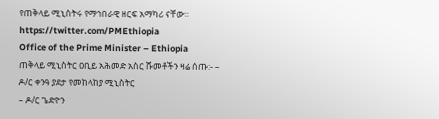የጠቅላይ ሚኒስትሩ የማኅበራዊ ዘርፍ አማካሪ ናቸው።
https://twitter.com/PMEthiopia
Office of the Prime Minister – Ethiopia
ጠቅላይ ሚኒስትር ዐቢይ አሕመድ አስር ሹመቶችን ዛሬ ሰጡ:- –
ዶ/ር ቀንዓ ያደታ የመከላከያ ሚኒስትር
– ዶ/ር ጌድዮን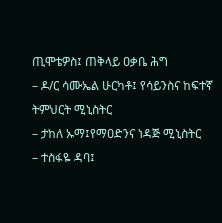ጢሞቴዎስ፤ ጠቅላይ ዐቃቤ ሕግ
– ዶ/ር ሳሙኤል ሁርካቶ፤ የሳይንስና ከፍተኛ ትምህርት ሚኒስትር
– ታከለ ኡማ፤የማዐድንና ነዳጅ ሚኒስትር
– ተስፋዬ ዳባ፤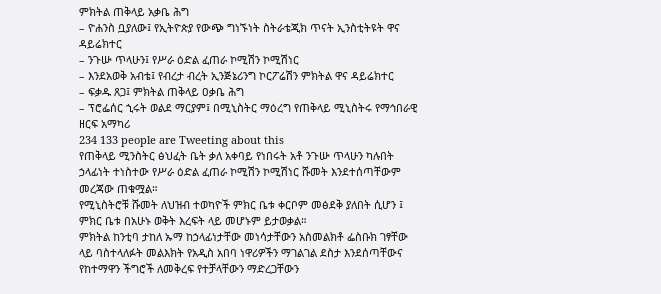ምክትል ጠቅላይ አቃቤ ሕግ
– ዮሐንስ ቧያለው፤ የኢትዮጵያ የውጭ ግነኙነት ስትራቴጂክ ጥናት ኢንስቲትዩት ዋና ዳይሬክተር
– ንጉሡ ጥላሁን፤ የሥራ ዕድል ፈጠራ ኮሚሽን ኮሚሽነር
– እንደአወቅ አብቴ፤ የብረታ ብረት ኢንጅኔሪንግ ኮርፖሬሽን ምክትል ዋና ዳይሬክተር
– ፍቃዱ ጸጋ፤ ምክትል ጠቅላይ ዐቃቤ ሕግ
– ፕሮፌሰር ኂሩት ወልደ ማርያም፤ በሚኒስትር ማዕረግ የጠቅላይ ሚኒስትሩ የማኅበራዊ ዘርፍ አማካሪ
234 133 people are Tweeting about this
የጠቅላይ ሚንስትር ፅህፈት ቤት ቃለ አቀባይ የነበሩት አቶ ንጉሡ ጥላሁን ካሉበት ኃላፊነት ተነስተው የሥራ ዕድል ፈጠራ ኮሚሽን ኮሚሽነር ሹመት እንደተሰጣቸውም መረጃው ጠቁሟል።
የሚኒስትሮቹ ሹመት ለህዝብ ተወካዮች ምክር ቤቱ ቀርቦም መፅደቅ ያለበት ሲሆን ፤ ምክር ቤቱ በአሁኑ ወቅት እረፍት ላይ መሆኑም ይታወቃል።
ምክትል ከንቲባ ታከለ ኡማ ከኃላፊነታቸው መነሳታቸውን አስመልክቶ ፌስቡክ ገፃቸው ላይ ባስተላለፉት መልእክት የአዲስ አበባ ነዋሪዎችን ማገልገል ደስታ እንደሰጣቸውና የከተማዋን ችግሮች ለመቅረፍ የተቻላቸውን ማድረጋቸውን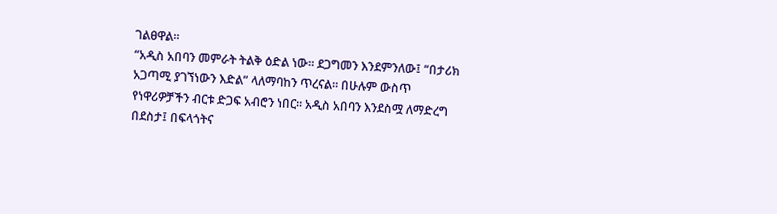ገልፀዋል።
“አዲስ አበባን መምራት ትልቅ ዕድል ነው። ደጋግመን እንደምንለው፤ “በታሪክ አጋጣሚ ያገኘነውን እድል” ላለማባከን ጥረናል። በሁሉም ውስጥ የነዋሪዎቻችን ብርቱ ድጋፍ አብሮን ነበር። አዲስ አበባን እንደስሟ ለማድረግ በደስታ፤ በፍላጎትና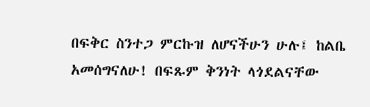በፍቅር ስንተጋ ምርኩዝ ለሆናችሁን ሁሉ፤ ከልቤ አመሰግናለሁ! በፍጹም ቅንነት ላጎደልናቸው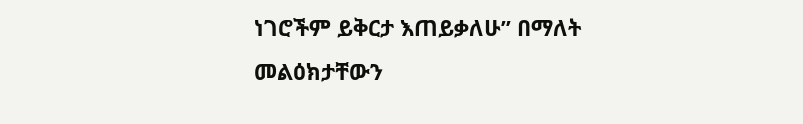ነገሮችም ይቅርታ እጠይቃለሁ” በማለት መልዕክታቸውን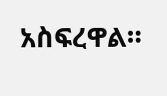አስፍረዋል።